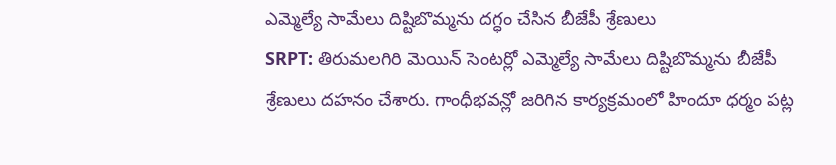ఎమ్మెల్యే సామేలు దిష్టిబొమ్మను దగ్ధం చేసిన బీజేపీ శ్రేణులు
SRPT: తిరుమలగిరి మెయిన్ సెంటర్లో ఎమ్మెల్యే సామేలు దిష్టిబొమ్మను బీజేపీ శ్రేణులు దహనం చేశారు. గాంధీభవన్లో జరిగిన కార్యక్రమంలో హిందూ ధర్మం పట్ల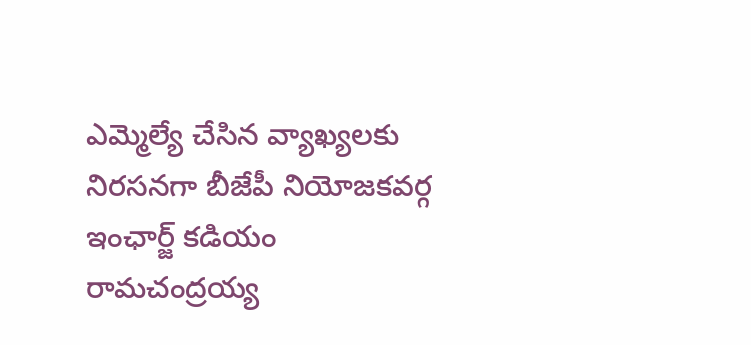ఎమ్మెల్యే చేసిన వ్యాఖ్యలకు నిరసనగా బీజేపీ నియోజకవర్గ ఇంఛార్జ్ కడియం రామచంద్రయ్య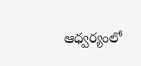ఆధ్వర్యంలో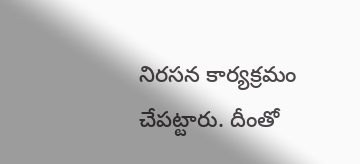నిరసన కార్యక్రమం చేపట్టారు. దీంతో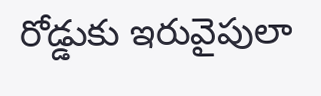రోడ్డుకు ఇరువైపులా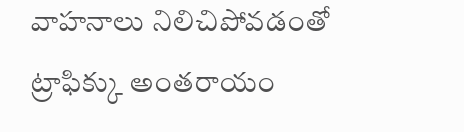వాహనాలు నిలిచిపోవడంతో ట్రాఫిక్కు అంతరాయం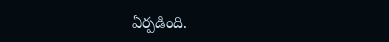ఏర్పడింది.